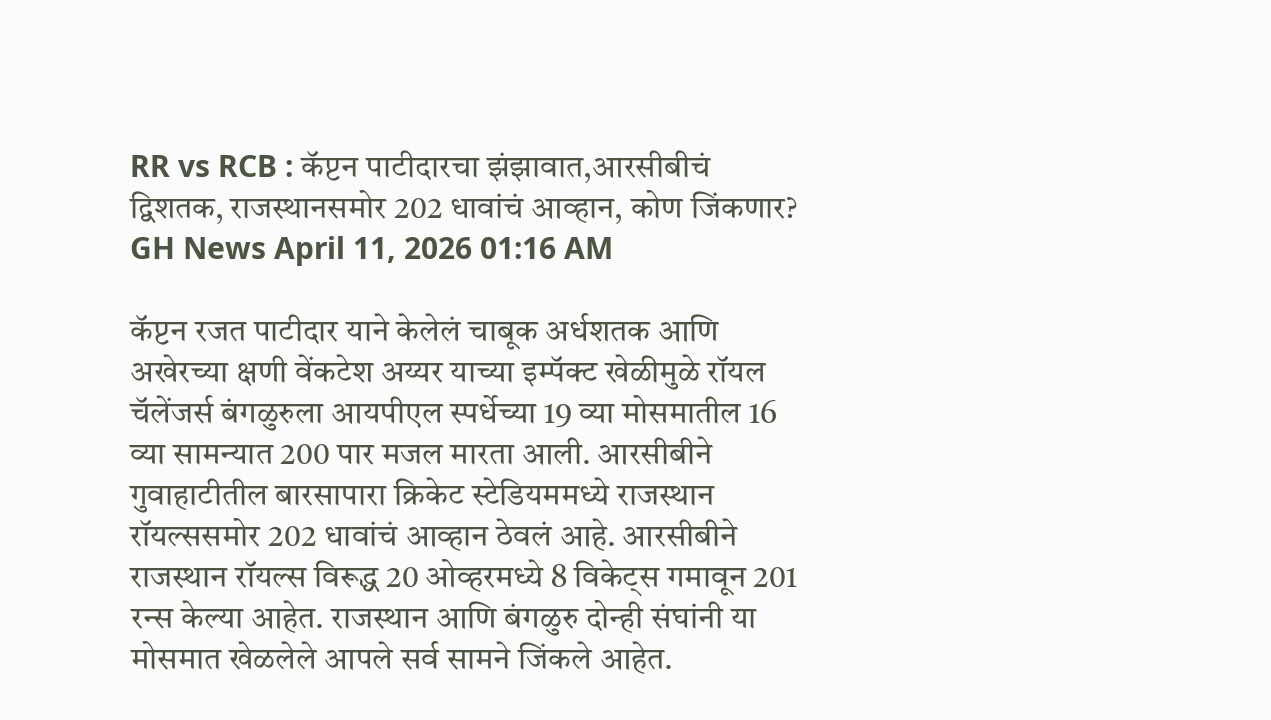RR vs RCB : कॅप्टन पाटीदारचा झंझावात,आरसीबीचं द्विशतक, राजस्थानसमोर 202 धावांचं आव्हान, कोण जिंकणार?
GH News April 11, 2026 01:16 AM

कॅप्टन रजत पाटीदार याने केलेलं चाबूक अर्धशतक आणि अखेरच्या क्षणी वेंकटेश अय्यर याच्या इम्पॅक्ट खेळीमुळे रॉयल चॅलेंजर्स बंगळुरुला आयपीएल स्पर्धेच्या 19 व्या मोसमातील 16 व्या सामन्यात 200 पार मजल मारता आली. आरसीबीने गुवाहाटीतील बारसापारा क्रिकेट स्टेडियममध्ये राजस्थान रॉयल्ससमोर 202 धावांचं आव्हान ठेवलं आहे. आरसीबीने राजस्थान रॉयल्स विरूद्ध 20 ओव्हरमध्ये 8 विकेट्स गमावून 201 रन्स केल्या आहेत. राजस्थान आणि बंगळुरु दोन्ही संघांनी या मोसमात खेळलेले आपले सर्व सामने जिंकले आहेत.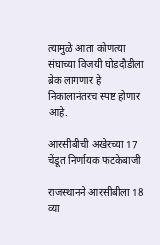त्यामुळे आता कोणत्या संघाच्या विजयी घोडदौडीला ब्रेक लागणार हे निकालानंतरच स्पष्ट होणार आहे.

आरसीबीची अखेरच्या 17 चेंडूत निर्णायक फटकेबाजी

राजस्थानने आरसीबीला 18 व्या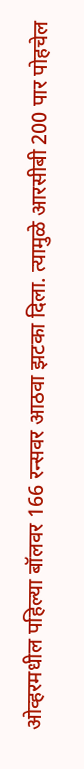ओव्हरमधील पहिल्या बॉलवर 166 रन्सवर आठवा झटका दिला. त्यामुळे आरसीबी 200 पार पोहचेल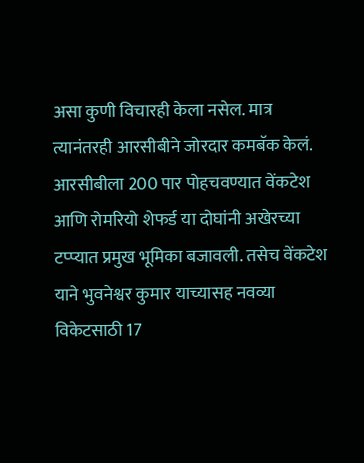असा कुणी विचारही केला नसेल. मात्र त्यानंतरही आरसीबीने जोरदार कमबॅक केलं. आरसीबीला 200 पार पोहचवण्यात वेंकटेश आणि रोमरियो शेफर्ड या दोघांनी अखेरच्या टप्प्यात प्रमुख भूमिका बजावली. तसेच वेंकटेश याने भुवनेश्वर कुमार याच्यासह नवव्या विकेटसाठी 17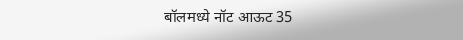बॉलमध्ये नॉट आऊट 35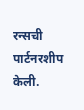रन्सची पार्टनरशीप केली.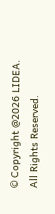© Copyright @2026 LIDEA. All Rights Reserved.